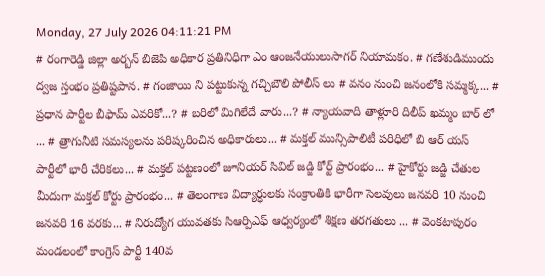Monday, 27 July 2026 04:11:21 PM
# రంగారెడ్డి జిల్లా అర్బన్ బిజెపి అధికార ప్రతినిధిగా ఎం ఆంజనేయులుసాగర్ నియామకం. # గణేశుడిముందు ద్వజ స్తంభం ప్రతిష్టపాన. # గంజాయి ని పట్టుకున్న గచ్చిబౌలి పోలీస్ లు # వనం నుంచి జనంలోకి సమ్మక్క... # ప్రధాన పార్టీల బీఫామ్ ఎవరికో...? # బరిలో మిగిలేదే వారు...? # న్యాయవాది తాళ్లూరి దిలీప్ ఖమ్మం బార్ లో ... # త్రాగునీటి సమస్యలను పరిష్కరించిన అధికారులు... # మక్తల్ మున్సిపాలిటీ పరిధిలో బి ఆర్ యస్ పార్టీలో భారీ చేరికలు... # మక్తల్ పట్టణంలో జూనియర్ సివిల్ జడ్జి కోర్ట్ ప్రారంభం... # హైకోర్టు జడ్జి చేతుల మీదుగా మక్తల్ కోర్టు ప్రారంభం... # తెలంగాణ విద్యార్ధులకు సంక్రాంతికి భారీగా సెలవులు జనవరి 10 నుంచి జనవరి 16 వరకు... # నిరుద్యోగ యువతకు సిఆర్పిఎఫ్ ఆధ్వర్యంలో శిక్షణ తరగతులు ... # వెంకటాపురం మండలంలో కాంగ్రెస్ పార్టీ 140వ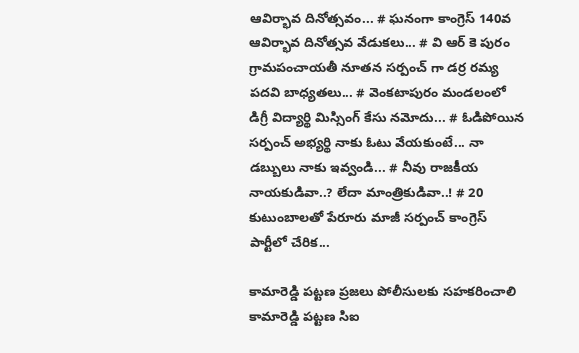ఆవిర్భావ దినోత్సవం... # ఘనంగా కాంగ్రెస్ 140వ ఆవిర్భావ దినోత్సవ వేడుకలు... # వి ఆర్ కె పురం గ్రామపంచాయతీ నూతన సర్పంచ్ గా డర్ర రమ్య పదవి బాధ్యతలు... # వెంకటాపురం మండలంలో డిగ్రీ విద్యార్థి మిస్సింగ్ కేసు నమోదు... # ఓడిపోయిన సర్పంచ్ అభ్యర్థి నాకు ఓటు వేయకుంటే... నా డబ్బులు నాకు ఇవ్వండి... # నీవు రాజకీయ నాయకుడివా..? లేదా మాంత్రికుడివా..! # 20 కుటుంబాలతో పేరూరు మాజీ సర్పంచ్ కాంగ్రెస్ పార్టీలో చేరిక...

కామారెడ్డి పట్టణ ప్రజలు పోలీసులకు సహకరించాలి కామారెడ్డి పట్టణ సిఐ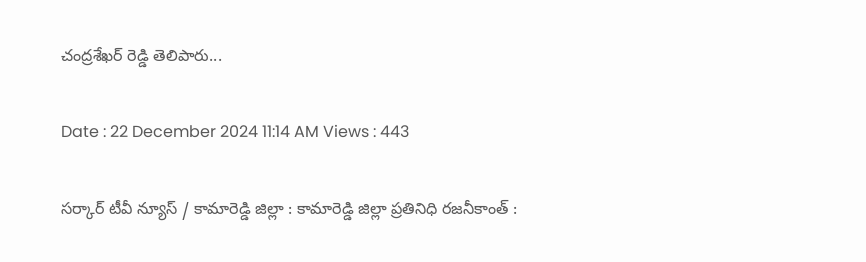చంద్రశేఖర్ రెడ్డి తెలిపారు...

Date : 22 December 2024 11:14 AM Views : 443

సర్కార్ టీవీ న్యూస్ / కామారెడ్డి జిల్లా : కామారెడ్డి జిల్లా ప్రతినిధి రజనీకాంత్ :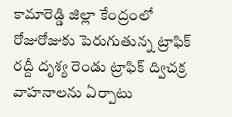కామారెడ్డి జిల్లా కేంద్రంలో రోజురోజుకు పెరుగుతున్న ట్రాఫిక్ రద్దీ దృశ్య రెండు ట్రాఫిక్ ద్విచక్ర వాహనాలను ఏర్పాటు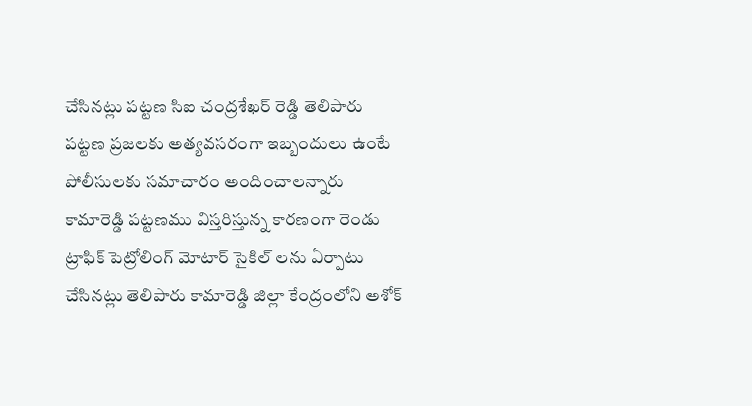చేసినట్లు పట్టణ సిఐ చంద్రశేఖర్ రెడ్డి తెలిపారు పట్టణ ప్రజలకు అత్యవసరంగా ఇబ్బందులు ఉంటే పోలీసులకు సమాచారం అందించాలన్నారు కామారెడ్డి పట్టణము విస్తరిస్తున్న కారణంగా రెండు ట్రాఫిక్ పెట్రోలింగ్ మోటార్ సైకిల్ లను ఏర్పాటు చేసినట్లు తెలిపారు కామారెడ్డి జిల్లా కేంద్రంలోని అశోక్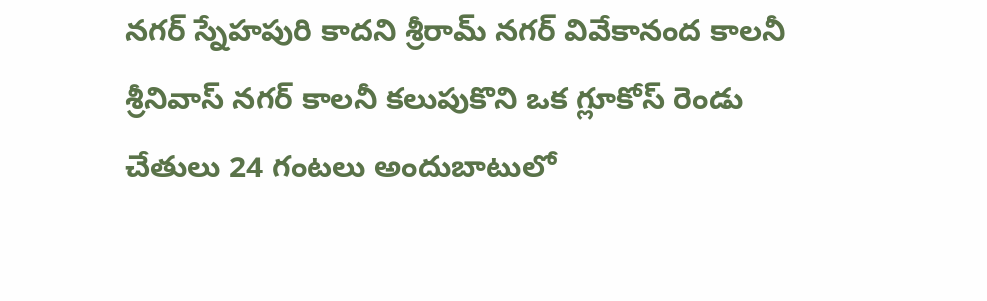నగర్ స్నేహపురి కాదని శ్రీరామ్ నగర్ వివేకానంద కాలనీ శ్రీనివాస్ నగర్ కాలనీ కలుపుకొని ఒక గ్లూకోస్ రెండు చేతులు 24 గంటలు అందుబాటులో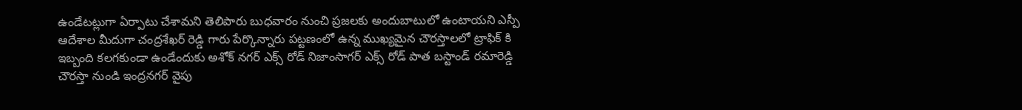ఉండేటట్లుగా ఏర్పాటు చేశామని తెలిపారు బుధవారం నుంచి ప్రజలకు అందుబాటులో ఉంటాయని ఎస్పీ ఆదేశాల మీదుగా చంద్రశేఖర్ రెడ్డి గారు పేర్కొన్నారు పట్టణంలో ఉన్న ముఖ్యమైన చౌరస్తాలలో ట్రాఫిక్ కి ఇబ్బంది కలగకుండా ఉండేందుకు అశోక్ నగర్ ఎక్స్ రోడ్ నిజాంసాగర్ ఎక్స్ రోడ్ పాత బస్టాండ్ రమారెడ్డి చౌరస్తా నుండి ఇంద్రనగర్ వైపు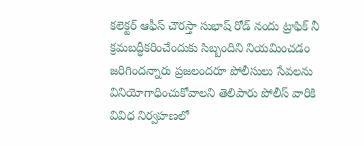కలెక్టర్ ఆఫీస్ చౌరస్తా సుభాష్ రోడ్ నందు ట్రాఫిక్ నీ క్రమబద్ధీకరించేందుకు సిబ్బందిని నియమించడం జరిగిందన్నారు ప్రజలందరూ పోలీసులు సేవలను వినియోగాధించుకోవాలని తెలిపారు పోలీస్ వారికి వివిధ నిర్వహణలో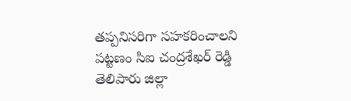తప్పనిసరిగా సహకరించాలని పట్టణం సిఐ చంద్రశేఖర్ రెడ్డి తెలిపారు జిల్లా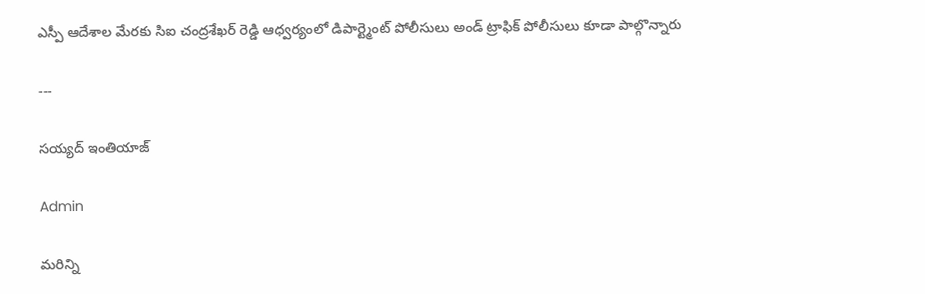ఎస్పీ ఆదేశాల మేరకు సిఐ చంద్రశేఖర్ రెడ్డి ఆధ్వర్యంలో డిపార్ట్మెంట్ పోలీసులు అండ్ ట్రాఫిక్ పోలీసులు కూడా పాల్గొన్నారు

---

సయ్యద్ ఇంతియాజ్

Admin

మరిన్ని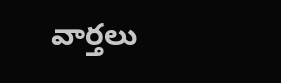వార్తలు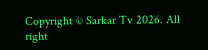Copyright © Sarkar Tv 2026. All right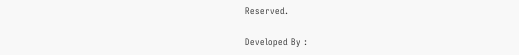Reserved.

Developed By :